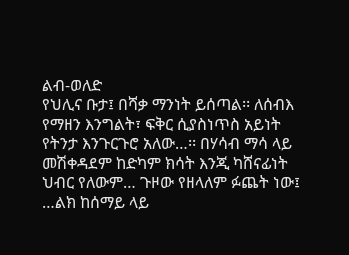ልብ-ወለድ
የህሊና ቡታ፤ በሻቃ ማንነት ይሰጣል፡፡ ለሰብእ የማዘን እንግልት፣ ፍቅር ሲያስነጥስ አይነት የትንታ እንጉርጉሮ አለው…፡፡ በሃሳብ ማሳ ላይ መሽቀዳደም ከድካም ክሳት እንጂ ካሸናፊነት ህብር የለውም… ጉዞው የዘላለም ፉጨት ነው፤ …ልክ ከሰማይ ላይ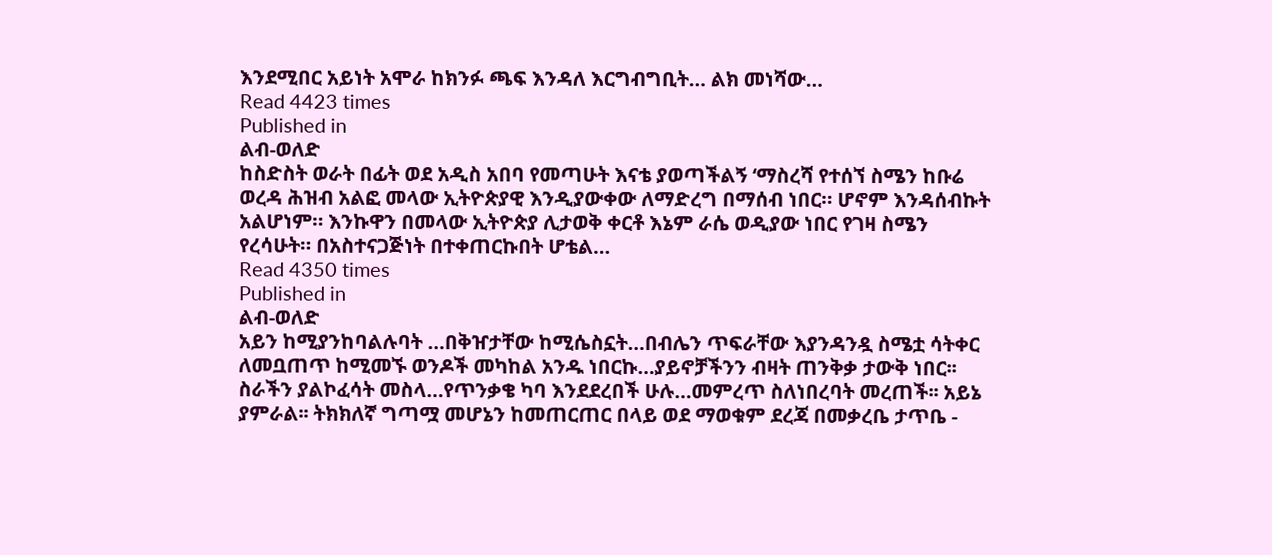እንደሚበር አይነት አሞራ ከክንፉ ጫፍ እንዳለ እርግብግቢት… ልክ መነሻው…
Read 4423 times
Published in
ልብ-ወለድ
ከስድስት ወራት በፊት ወደ አዲስ አበባ የመጣሁት እናቴ ያወጣችልኝ ‘ማስረሻ የተሰኘ ስሜን ከቡሬ ወረዳ ሕዝብ አልፎ መላው ኢትዮጵያዊ እንዲያውቀው ለማድረግ በማሰብ ነበር። ሆኖም እንዳሰብኩት አልሆነም። እንኩዋን በመላው ኢትዮጵያ ሊታወቅ ቀርቶ እኔም ራሴ ወዲያው ነበር የገዛ ስሜን የረሳሁት። በአስተናጋጅነት በተቀጠርኩበት ሆቴል…
Read 4350 times
Published in
ልብ-ወለድ
አይን ከሚያንከባልሉባት …በቅዠታቸው ከሚሴስኗት…በብሌን ጥፍራቸው እያንዳንዷ ስሜቷ ሳትቀር ለመቧጠጥ ከሚመኙ ወንዶች መካከል አንዱ ነበርኩ…ያይኖቻችንን ብዛት ጠንቅቃ ታውቅ ነበር፡፡ ስራችን ያልኮፈሳት መስላ…የጥንቃቄ ካባ እንደደረበች ሁሉ…መምረጥ ስለነበረባት መረጠች፡፡ አይኔ ያምራል፡፡ ትክክለኛ ግጣሟ መሆኔን ከመጠርጠር በላይ ወደ ማወቁም ደረጃ በመቃረቤ ታጥቤ -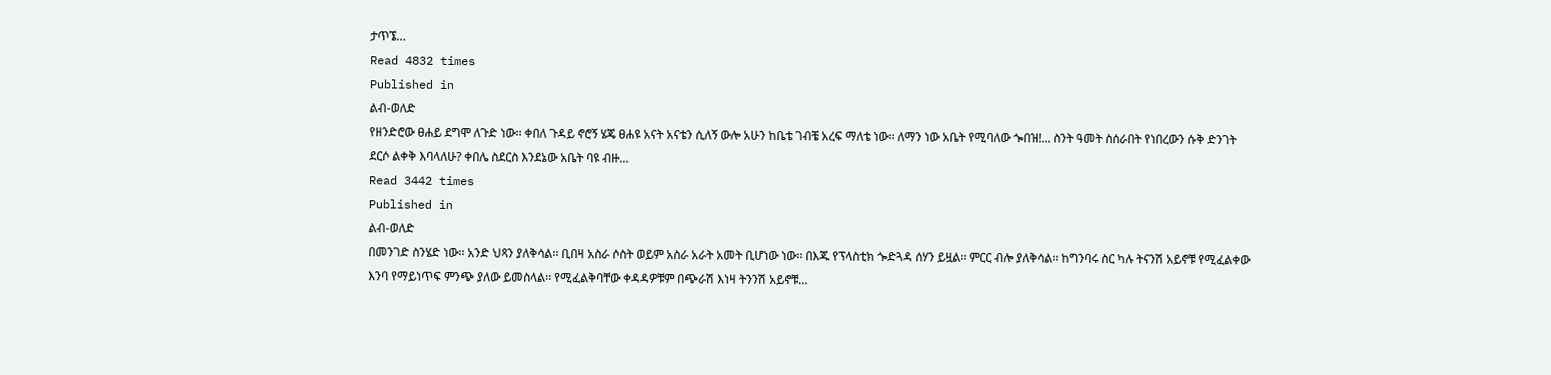ታጥኜ…
Read 4832 times
Published in
ልብ-ወለድ
የዘንድሮው ፀሐይ ደግሞ ለጉድ ነው፡፡ ቀበለ ጉዳይ ኖሮኝ ሄጄ ፀሐዩ አናት አናቴን ሲለኝ ውሎ አሁን ከቤቴ ገብቼ አረፍ ማለቴ ነው፡፡ ለማን ነው አቤት የሚባለው ጐበዝ!... ስንት ዓመት ስሰራበት የነበረውን ሱቅ ድንገት ደርሶ ልቀቅ እባላለሁ? ቀበሌ ስደርስ እንደኔው አቤት ባዩ ብዙ…
Read 3442 times
Published in
ልብ-ወለድ
በመንገድ ስንሄድ ነው፡፡ አንድ ህጻን ያለቅሳል፡፡ ቢበዛ አስራ ሶስት ወይም አስራ አራት አመት ቢሆነው ነው፡፡ በእጁ የፕላስቲክ ጐድጓዳ ሰሃን ይዟል፡፡ ምርር ብሎ ያለቅሳል፡፡ ከግንባሩ ስር ካሉ ትናንሽ አይኖቹ የሚፈልቀው እንባ የማይነጥፍ ምንጭ ያለው ይመስላል፡፡ የሚፈልቅባቸው ቀዳዳዎቹም በጭራሽ እነዛ ትንንሽ አይኖቹ…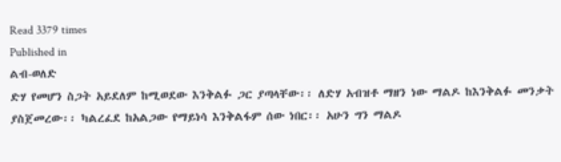Read 3379 times
Published in
ልብ-ወለድ
ድሃ የመሆን ስጋት አይደለም ከሚወደው እንቅልፉ ጋር ያጣላቸው፡፡ ለድሃ አብዝቶ ማዘን ነው ማልዶ ከእንቅልፉ መንቃት ያስጀመረው፡፡ ካልረፈደ ከአልጋው የማይነሳ እንቅልፋም ሰው ነበር፡፡ አሁን ግን ማልዶ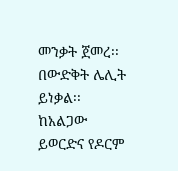መንቃት ጀመረ፡፡በውድቅት ሌሊት ይነቃል፡፡ ከአልጋው ይወርድና የዶርም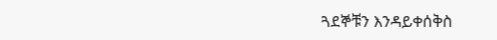ጓደኞቹን እንዳይቀሰቅስ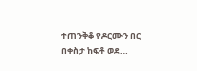ተጠንቅቆ የዶርሙን በር በቀስታ ከፍቶ ወደ…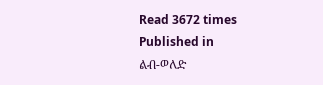Read 3672 times
Published in
ልብ-ወለድ